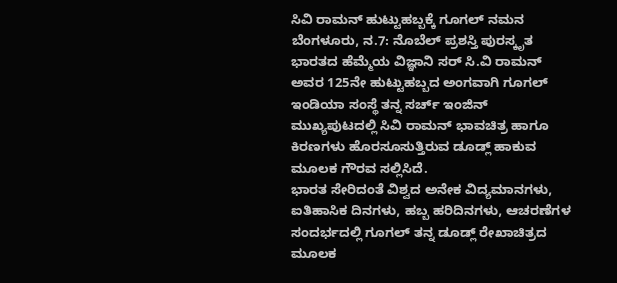ಸಿವಿ ರಾಮನ್ ಹುಟ್ಟುಹಬ್ಬಕ್ಕೆ ಗೂಗಲ್ ನಮನ
ಬೆಂಗಳೂರು, ನ.7: ನೊಬೆಲ್ ಪ್ರಶಸ್ತಿ ಪುರಸ್ಕೃತ ಭಾರತದ ಹೆಮ್ಮೆಯ ವಿಜ್ಞಾನಿ ಸರ್ ಸಿ.ವಿ ರಾಮನ್ ಅವರ 125ನೇ ಹುಟ್ಟುಹಬ್ಬದ ಅಂಗವಾಗಿ ಗೂಗಲ್ ಇಂಡಿಯಾ ಸಂಸ್ಥೆ ತನ್ನ ಸರ್ಚ್ ಇಂಜಿನ್ ಮುಖ್ಯಪುಟದಲ್ಲಿ ಸಿವಿ ರಾಮನ್ ಭಾವಚಿತ್ರ ಹಾಗೂ ಕಿರಣಗಳು ಹೊರಸೂಸುತ್ತಿರುವ ಡೂಡ್ಲ್ ಹಾಕುವ ಮೂಲಕ ಗೌರವ ಸಲ್ಲಿಸಿದೆ.
ಭಾರತ ಸೇರಿದಂತೆ ವಿಶ್ವದ ಅನೇಕ ವಿದ್ಯಮಾನಗಳು, ಐತಿಹಾಸಿಕ ದಿನಗಳು, ಹಬ್ಬ ಹರಿದಿನಗಳು, ಆಚರಣೆಗಳ ಸಂದರ್ಭದಲ್ಲಿ ಗೂಗಲ್ ತನ್ನ ಡೂಡ್ಲ್ ರೇಖಾಚಿತ್ರದ ಮೂಲಕ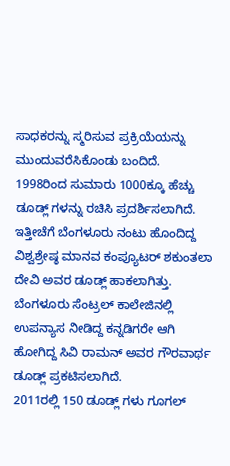ಸಾಧಕರನ್ನು ಸ್ಮರಿಸುವ ಪ್ರಕ್ರಿಯೆಯನ್ನು ಮುಂದುವರೆಸಿಕೊಂಡು ಬಂದಿದೆ. 1998ರಿಂದ ಸುಮಾರು 1000ಕ್ಕೂ ಹೆಚ್ಚು ಡೂಡ್ಲ್ ಗಳನ್ನು ರಚಿಸಿ ಪ್ರದರ್ಶಿಸಲಾಗಿದೆ.
ಇತ್ತೀಚೆಗೆ ಬೆಂಗಳೂರು ನಂಟು ಹೊಂದಿದ್ದ ವಿಶ್ವಶ್ರೇಷ್ಠ ಮಾನವ ಕಂಪ್ಯೂಟರ್ ಶಕುಂತಲಾ ದೇವಿ ಅವರ ಡೂಡ್ಲ್ ಹಾಕಲಾಗಿತ್ತು. ಬೆಂಗಳೂರು ಸೆಂಟ್ರಲ್ ಕಾಲೇಜಿನಲ್ಲಿ ಉಪನ್ಯಾಸ ನೀಡಿದ್ದ ಕನ್ನಡಿಗರೇ ಆಗಿ ಹೋಗಿದ್ದ ಸಿವಿ ರಾಮನ್ ಅವರ ಗೌರವಾರ್ಥ ಡೂಡ್ಲ್ ಪ್ರಕಟಿಸಲಾಗಿದೆ.
2011ರಲ್ಲಿ 150 ಡೂಡ್ಲ್ ಗಳು ಗೂಗಲ್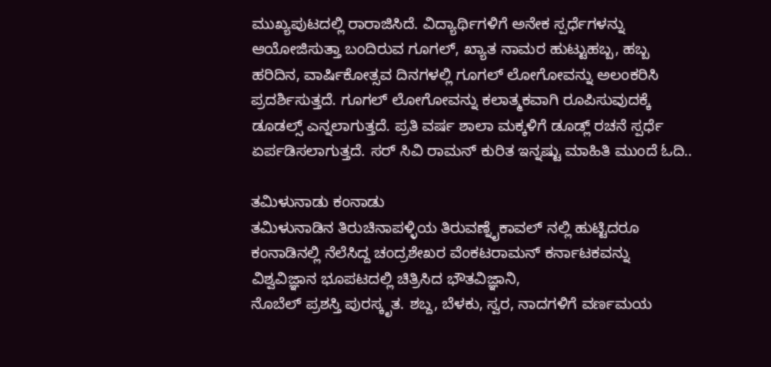ಮುಖ್ಯಪುಟದಲ್ಲಿ ರಾರಾಜಿಸಿದೆ. ವಿದ್ಯಾರ್ಥಿಗಳಿಗೆ ಅನೇಕ ಸ್ಪರ್ಧೆಗಳನ್ನು ಆಯೋಜಿಸುತ್ತಾ ಬಂದಿರುವ ಗೂಗಲ್, ಖ್ಯಾತ ನಾಮರ ಹುಟ್ಟುಹಬ್ಬ, ಹಬ್ಬ ಹರಿದಿನ, ವಾರ್ಷಿಕೋತ್ಸವ ದಿನಗಳಲ್ಲಿ ಗೂಗಲ್ ಲೋಗೋವನ್ನು ಅಲಂಕರಿಸಿ ಪ್ರದರ್ಶಿಸುತ್ತದೆ. ಗೂಗಲ್ ಲೋಗೋವನ್ನು ಕಲಾತ್ಮಕವಾಗಿ ರೂಪಿಸುವುದಕ್ಕೆ ಡೂಡಲ್ಸ್ ಎನ್ನಲಾಗುತ್ತದೆ. ಪ್ರತಿ ವರ್ಷ ಶಾಲಾ ಮಕ್ಕಳಿಗೆ ಡೂಡ್ಲ್ ರಚನೆ ಸ್ಪರ್ಧೆ ಏರ್ಪಡಿಸಲಾಗುತ್ತದೆ. ಸರ್ ಸಿವಿ ರಾಮನ್ ಕುರಿತ ಇನ್ನಷ್ಟು ಮಾಹಿತಿ ಮುಂದೆ ಓದಿ..

ತಮಿಳುನಾಡು ಕಂನಾಡು
ತಮಿಳುನಾಡಿನ ತಿರುಚಿನಾಪಳ್ಳಿಯ ತಿರುವಣ್ನೈಕಾವಲ್ ನಲ್ಲಿ ಹುಟ್ಟಿದರೂ ಕಂನಾಡಿನಲ್ಲಿ ನೆಲೆಸಿದ್ದ ಚಂದ್ರಶೇಖರ ವೆಂಕಟರಾಮನ್ ಕರ್ನಾಟಕವನ್ನು ವಿಶ್ವವಿಜ್ಞಾನ ಭೂಪಟದಲ್ಲಿ ಚಿತ್ರಿಸಿದ ಭೌತವಿಜ್ಞಾನಿ,
ನೊಬೆಲ್ ಪ್ರಶಸ್ತಿ ಪುರಸ್ಕೃತ. ಶಬ್ದ, ಬೆಳಕು, ಸ್ವರ, ನಾದಗಳಿಗೆ ವರ್ಣಮಯ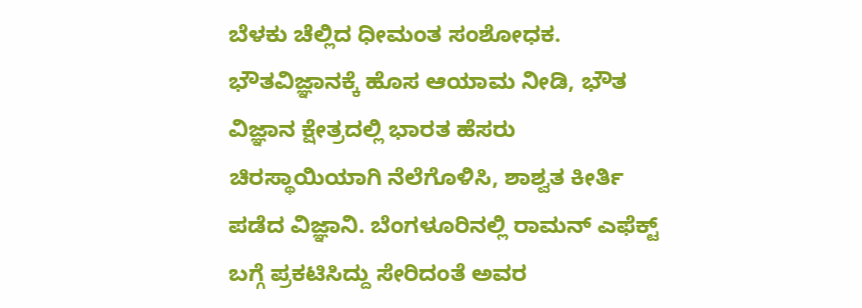ಬೆಳಕು ಚೆಲ್ಲಿದ ಧೀಮಂತ ಸಂಶೋಧಕ. ಭೌತವಿಜ್ಞಾನಕ್ಕೆ ಹೊಸ ಆಯಾಮ ನೀಡಿ, ಭೌತ ವಿಜ್ಞಾನ ಕ್ಷೇತ್ರದಲ್ಲಿ ಭಾರತ ಹೆಸರು ಚಿರಸ್ಥಾಯಿಯಾಗಿ ನೆಲೆಗೊಳಿಸಿ, ಶಾಶ್ವತ ಕೀರ್ತಿ ಪಡೆದ ವಿಜ್ಞಾನಿ. ಬೆಂಗಳೂರಿನಲ್ಲಿ ರಾಮನ್ ಎಫೆಕ್ಟ್ ಬಗ್ಗೆ ಪ್ರಕಟಿಸಿದ್ದು ಸೇರಿದಂತೆ ಅವರ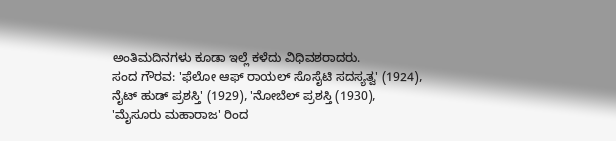ಅಂತಿಮದಿನಗಳು ಕೂಡಾ ಇಲ್ಲೆ ಕಳೆದು ವಿಧಿವಶರಾದರು.
ಸಂದ ಗೌರವ: 'ಫೆಲೋ ಆಫ್ ರಾಯಲ್ ಸೊಸೈಟಿ ಸದಸ್ಯತ್ವ' (1924), ನೈಟ್ ಹುಡ್ ಪ್ರಶಸ್ತಿ' (1929), 'ನೋಬೆಲ್ ಪ್ರಶಸ್ತಿ (1930), 'ಮೈಸೂರು ಮಹಾರಾಜ' ರಿಂದ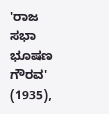'ರಾಜ ಸಭಾ ಭೂಷಣ ಗೌರವ' (1935),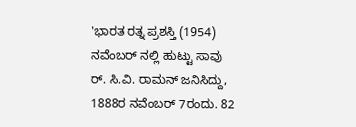'ಭಾರತ ರತ್ನ ಪ್ರಶಸ್ತಿ (1954)
ನವೆಂಬರ್ ನಲ್ಲಿ ಹುಟ್ಟು ಸಾವು
ರ್. ಸಿ.ವಿ. ರಾಮನ್ ಜನಿಸಿದ್ದು, 1888ರ ನವೆಂಬರ್ 7ರಂದು. 82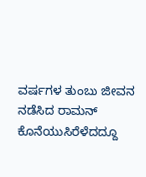ವರ್ಷಗಳ ತುಂಬು ಜೀವನ ನಡೆಸಿದ ರಾಮನ್ ಕೊನೆಯುಸಿರೆಳೆದದ್ದೂ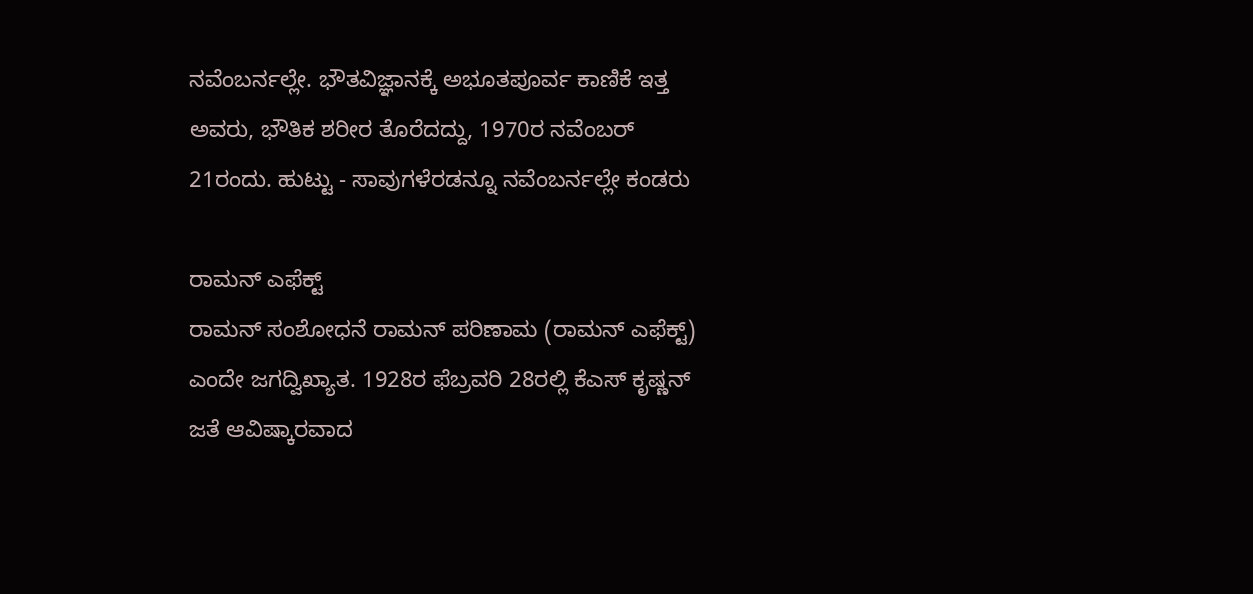ನವೆಂಬರ್ನಲ್ಲೇ. ಭೌತವಿಜ್ಞಾನಕ್ಕೆ ಅಭೂತಪೂರ್ವ ಕಾಣಿಕೆ ಇತ್ತ ಅವರು, ಭೌತಿಕ ಶರೀರ ತೊರೆದದ್ದು, 1970ರ ನವೆಂಬರ್ 21ರಂದು. ಹುಟ್ಟು - ಸಾವುಗಳೆರಡನ್ನೂ ನವೆಂಬರ್ನಲ್ಲೇ ಕಂಡರು

ರಾಮನ್ ಎಫೆಕ್ಟ್
ರಾಮನ್ ಸಂಶೋಧನೆ ರಾಮನ್ ಪರಿಣಾಮ (ರಾಮನ್ ಎಫೆಕ್ಟ್) ಎಂದೇ ಜಗದ್ವಿಖ್ಯಾತ. 1928ರ ಫೆಬ್ರವರಿ 28ರಲ್ಲಿ ಕೆಎಸ್ ಕೃಷ್ಣನ್ ಜತೆ ಆವಿಷ್ಕಾರವಾದ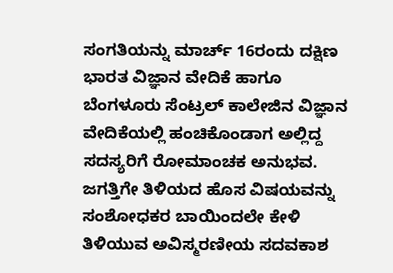ಸಂಗತಿಯನ್ನು ಮಾರ್ಚ್ 16ರಂದು ದಕ್ಷಿಣ ಭಾರತ ವಿಜ್ಞಾನ ವೇದಿಕೆ ಹಾಗೂ ಬೆಂಗಳೂರು ಸೆಂಟ್ರಲ್ ಕಾಲೇಜಿನ ವಿಜ್ಞಾನ ವೇದಿಕೆಯಲ್ಲಿ ಹಂಚಿಕೊಂಡಾಗ ಅಲ್ಲಿದ್ದ ಸದಸ್ಯರಿಗೆ ರೋಮಾಂಚಕ ಅನುಭವ. ಜಗತ್ತಿಗೇ ತಿಳಿಯದ ಹೊಸ ವಿಷಯವನ್ನು ಸಂಶೋಧಕರ ಬಾಯಿಂದಲೇ ಕೇಳಿ ತಿಳಿಯುವ ಅವಿಸ್ಮರಣೀಯ ಸದವಕಾಶ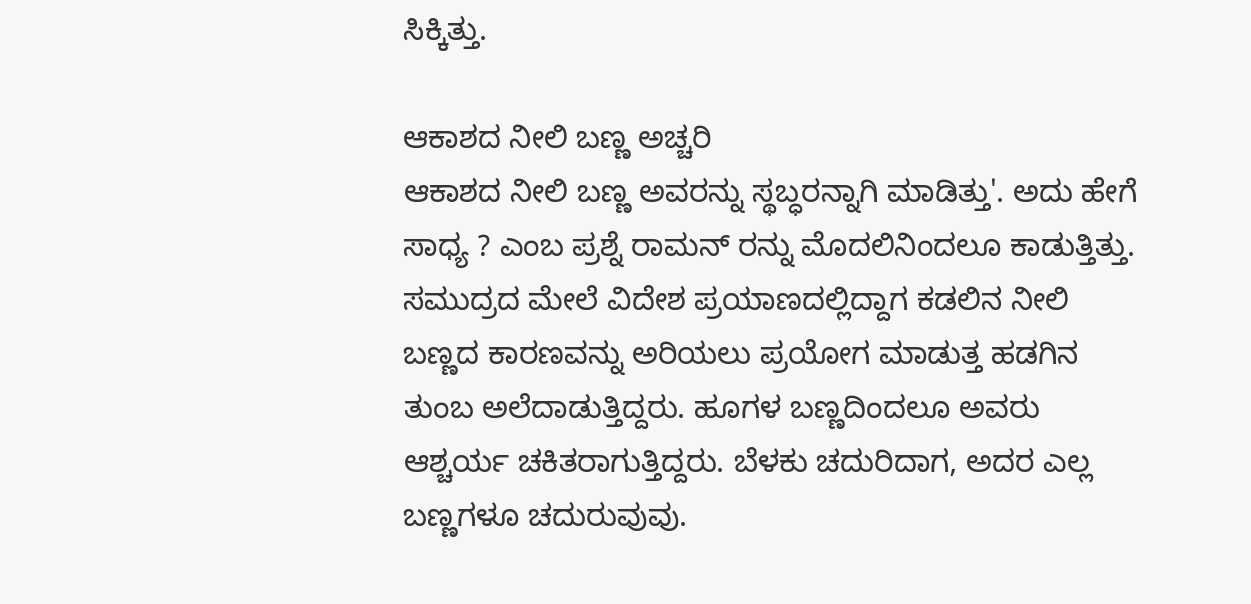ಸಿಕ್ಕಿತ್ತು.

ಆಕಾಶದ ನೀಲಿ ಬಣ್ಣ ಅಚ್ಚರಿ
ಆಕಾಶದ ನೀಲಿ ಬಣ್ಣ ಅವರನ್ನು ಸ್ಥಬ್ಧರನ್ನಾಗಿ ಮಾಡಿತ್ತು'. ಅದು ಹೇಗೆ ಸಾಧ್ಯ ? ಎಂಬ ಪ್ರಶ್ನೆ ರಾಮನ್ ರನ್ನು ಮೊದಲಿನಿಂದಲೂ ಕಾಡುತ್ತಿತ್ತು. ಸಮುದ್ರದ ಮೇಲೆ ವಿದೇಶ ಪ್ರಯಾಣದಲ್ಲಿದ್ದಾಗ ಕಡಲಿನ ನೀಲಿ ಬಣ್ಣದ ಕಾರಣವನ್ನು ಅರಿಯಲು ಪ್ರಯೋಗ ಮಾಡುತ್ತ ಹಡಗಿನ ತುಂಬ ಅಲೆದಾಡುತ್ತಿದ್ದರು. ಹೂಗಳ ಬಣ್ಣದಿಂದಲೂ ಅವರು ಆಶ್ಚರ್ಯ ಚಕಿತರಾಗುತ್ತಿದ್ದರು. ಬೆಳಕು ಚದುರಿದಾಗ, ಅದರ ಎಲ್ಲ ಬಣ್ಣಗಳೂ ಚದುರುವುವು.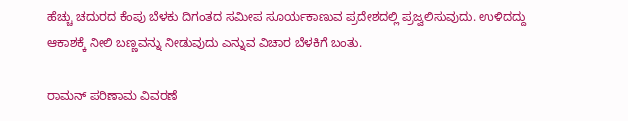ಹೆಚ್ಚು ಚದುರದ ಕೆಂಪು ಬೆಳಕು ದಿಗಂತದ ಸಮೀಪ ಸೂರ್ಯಕಾಣುವ ಪ್ರದೇಶದಲ್ಲಿ ಪ್ರಜ್ವಲಿಸುವುದು. ಉಳಿದದ್ದು ಆಕಾಶಕ್ಕೆ ನೀಲಿ ಬಣ್ಣವನ್ನು ನೀಡುವುದು ಎನ್ನುವ ವಿಚಾರ ಬೆಳಕಿಗೆ ಬಂತು.

ರಾಮನ್ ಪರಿಣಾಮ ವಿವರಣೆ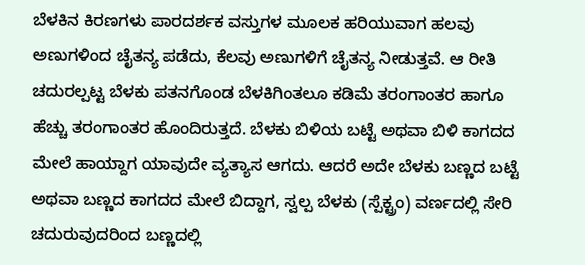ಬೆಳಕಿನ ಕಿರಣಗಳು ಪಾರದರ್ಶಕ ವಸ್ತುಗಳ ಮೂಲಕ ಹರಿಯುವಾಗ ಹಲವು ಅಣುಗಳಿಂದ ಚೈತನ್ಯ ಪಡೆದು, ಕೆಲವು ಅಣುಗಳಿಗೆ ಚೈತನ್ಯ ನೀಡುತ್ತವೆ. ಆ ರೀತಿ ಚದುರಲ್ಪಟ್ಟ ಬೆಳಕು ಪತನಗೊಂಡ ಬೆಳಕಿಗಿಂತಲೂ ಕಡಿಮೆ ತರಂಗಾಂತರ ಹಾಗೂ ಹೆಚ್ಚು ತರಂಗಾಂತರ ಹೊಂದಿರುತ್ತದೆ. ಬೆಳಕು ಬಿಳಿಯ ಬಟ್ಟೆ ಅಥವಾ ಬಿಳಿ ಕಾಗದದ ಮೇಲೆ ಹಾಯ್ದಾಗ ಯಾವುದೇ ವ್ಯತ್ಯಾಸ ಆಗದು. ಆದರೆ ಅದೇ ಬೆಳಕು ಬಣ್ಣದ ಬಟ್ಟೆ ಅಥವಾ ಬಣ್ಣದ ಕಾಗದದ ಮೇಲೆ ಬಿದ್ದಾಗ, ಸ್ವಲ್ಪ ಬೆಳಕು (ಸ್ಪೆಕ್ಟ್ರಂ) ವರ್ಣದಲ್ಲಿ ಸೇರಿ ಚದುರುವುದರಿಂದ ಬಣ್ಣದಲ್ಲಿ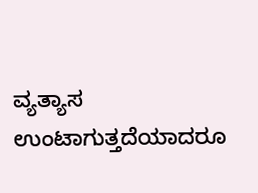ವ್ಯತ್ಯಾಸ ಉಂಟಾಗುತ್ತದೆಯಾದರೂ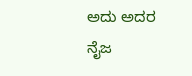ಅದು ಅದರ ನೈಜ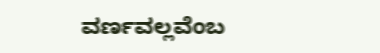ವರ್ಣವಲ್ಲವೆಂಬ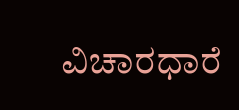ವಿಚಾರಧಾರೆ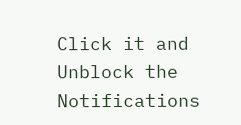Click it and Unblock the Notifications